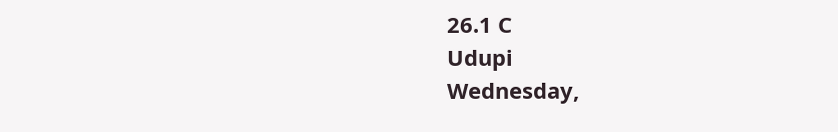26.1 C
Udupi
Wednesday,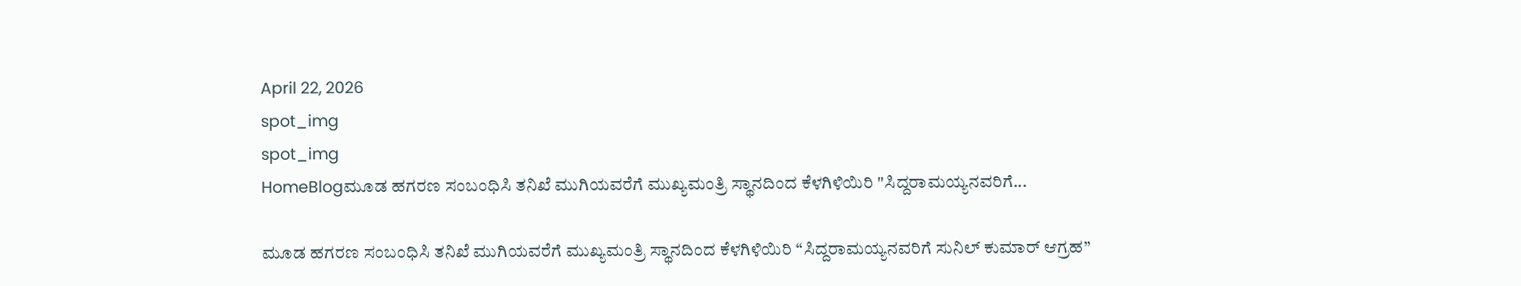April 22, 2026
spot_img
spot_img
HomeBlogಮೂಡ ಹಗರಣ ಸಂಬಂಧಿಸಿ ತನಿಖೆ ಮುಗಿಯವರೆಗೆ ಮುಖ್ಯಮಂತ್ರಿ ಸ್ಥಾನದಿಂದ ಕೆಳಗಿಳಿಯಿರಿ "ಸಿದ್ದರಾಮಯ್ಯನವರಿಗೆ...

ಮೂಡ ಹಗರಣ ಸಂಬಂಧಿಸಿ ತನಿಖೆ ಮುಗಿಯವರೆಗೆ ಮುಖ್ಯಮಂತ್ರಿ ಸ್ಥಾನದಿಂದ ಕೆಳಗಿಳಿಯಿರಿ “ಸಿದ್ದರಾಮಯ್ಯನವರಿಗೆ ಸುನಿಲ್ ಕುಮಾರ್ ಆಗ್ರಹ”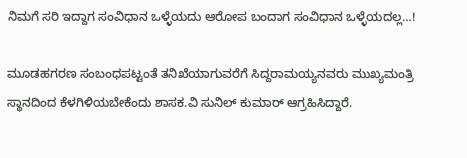ನಿಮಗೆ ಸರಿ ಇದ್ದಾಗ ಸಂವಿಧಾನ ಒಳ್ಳೆಯದು ಆರೋಪ ಬಂದಾಗ ಸಂವಿಧಾನ ಒಳ್ಳೆಯದಲ್ಲ…!

ಮೂಡಹಗರಣ ಸಂಬಂಧಪಟ್ಟಂತೆ ತನಿಖೆಯಾಗುವರೆಗೆ ಸಿದ್ದರಾಮಯ್ಯನವರು ಮುಖ್ಯಮಂತ್ರಿ ಸ್ಥಾನದಿಂದ ಕೆಳಗಿಳಿಯಬೇಕೆಂದು ಶಾಸಕ.ವಿ ಸುನಿಲ್ ಕುಮಾರ್ ಆಗ್ರಹಿಸಿದ್ದಾರೆ.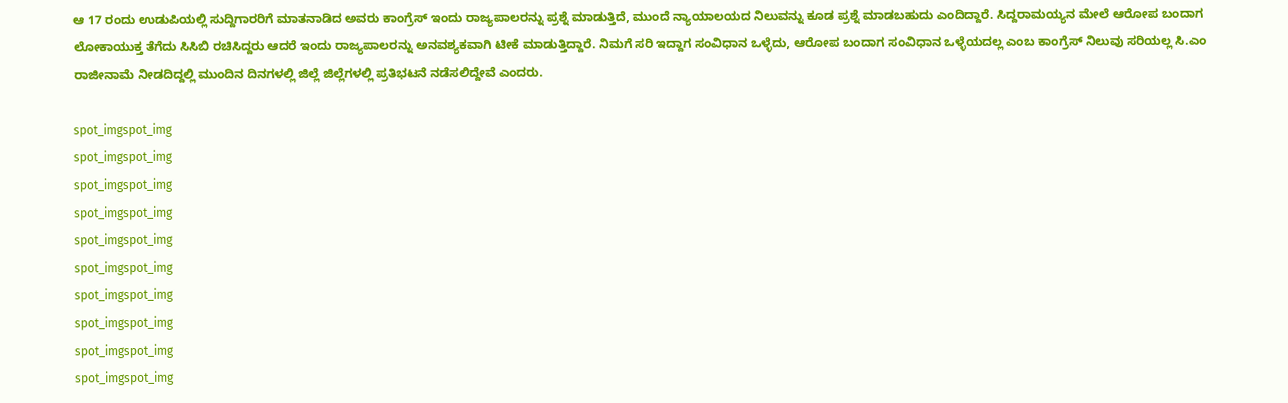ಆ 17 ರಂದು ಉಡುಪಿಯಲ್ಲಿ ಸುದ್ದಿಗಾರರಿಗೆ ಮಾತನಾಡಿದ ಅವರು ಕಾಂಗ್ರೆಸ್ ಇಂದು ರಾಜ್ಯಪಾಲರನ್ನು ಪ್ರಶ್ನೆ ಮಾಡುತ್ತಿದೆ, ಮುಂದೆ ನ್ಯಾಯಾಲಯದ ನಿಲುವನ್ನು ಕೂಡ ಪ್ರಶ್ನೆ ಮಾಡಬಹುದು ಎಂದಿದ್ದಾರೆ. ಸಿದ್ದರಾಮಯ್ಯನ ಮೇಲೆ ಆರೋಪ ಬಂದಾಗ ಲೋಕಾಯುಕ್ತ ತೆಗೆದು ಸಿಸಿಬಿ ರಚಿಸಿದ್ದರು ಆದರೆ ಇಂದು ರಾಜ್ಯಪಾಲರನ್ನು ಅನವಶ್ಯಕವಾಗಿ ಟೀಕೆ ಮಾಡುತ್ತಿದ್ದಾರೆ. ನಿಮಗೆ ಸರಿ ಇದ್ದಾಗ ಸಂವಿಧಾನ ಒಳ್ಳೆದು, ಆರೋಪ ಬಂದಾಗ ಸಂವಿಧಾನ ಒಳ್ಳೆಯದಲ್ಲ ಎಂಬ ಕಾಂಗ್ರೆಸ್ ನಿಲುವು ಸರಿಯಲ್ಲ ಸಿ.ಎಂ ರಾಜೀನಾಮೆ ನೀಡದಿದ್ದಲ್ಲಿ ಮುಂದಿನ ದಿನಗಳಲ್ಲಿ ಜಿಲ್ಲೆ ಜಿಲ್ಲೆಗಳಲ್ಲಿ ಪ್ರತಿಭಟನೆ ನಡೆಸಲಿದ್ದೇವೆ ಎಂದರು.

spot_imgspot_img
spot_imgspot_img
spot_imgspot_img
spot_imgspot_img
spot_imgspot_img
spot_imgspot_img
spot_imgspot_img
spot_imgspot_img
spot_imgspot_img
spot_imgspot_img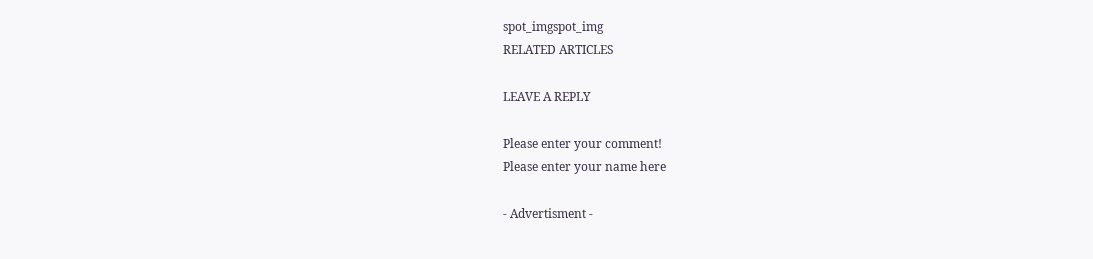spot_imgspot_img
RELATED ARTICLES

LEAVE A REPLY

Please enter your comment!
Please enter your name here

- Advertisment -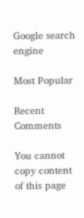Google search engine

Most Popular

Recent Comments

You cannot copy content of this page